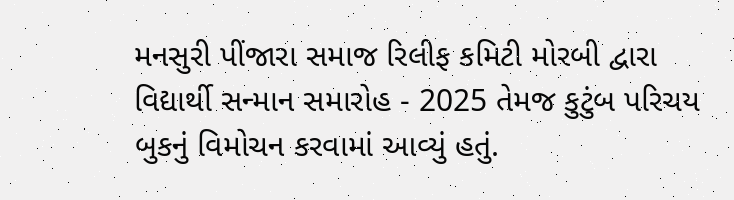મનસુરી પીંજારા સમાજ રિલીફ કમિટી મોરબી દ્વારા વિદ્યાર્થી સન્માન સમારોહ - 2025 તેમજ કુટુંબ પરિચય બુકનું વિમોચન કરવામાં આવ્યું હતું.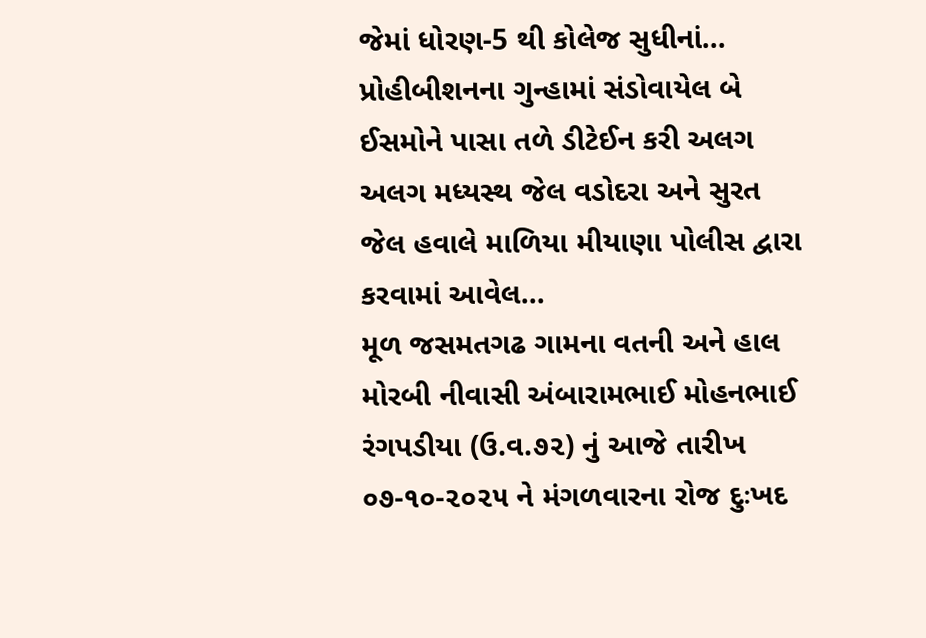જેમાં ધોરણ-5 થી કોલેજ સુધીનાં...
પ્રોહીબીશનના ગુન્હામાં સંડોવાયેલ બે ઈસમોને પાસા તળે ડીટેઈન કરી અલગ અલગ મધ્યસ્થ જેલ વડોદરા અને સુરત જેલ હવાલે માળિયા મીયાણા પોલીસ દ્વારા કરવામાં આવેલ...
મૂળ જસમતગઢ ગામના વતની અને હાલ મોરબી નીવાસી અંબારામભાઈ મોહનભાઈ રંગપડીયા (ઉ.વ.૭૨) નું આજે તારીખ ૦૭-૧૦-૨૦૨૫ ને મંગળવારના રોજ દુઃખદ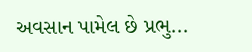અવસાન પામેલ છે પ્રભુ...